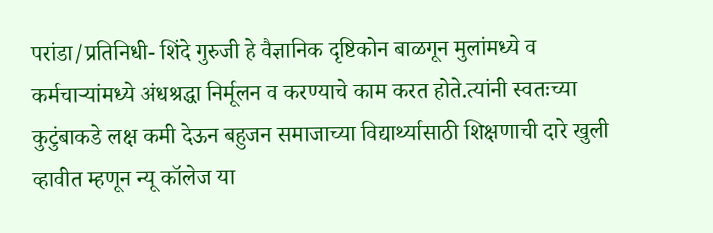परांडा/प्रतिनिधी- शिंदे गुरुजी हे वैज्ञानिक दृष्टिकोन बाळगून मुलांमध्ये व कर्मचाऱ्यांमध्ये अंधश्रद्धा निर्मूलन व करण्याचे काम करत होते.त्यांनी स्वतःच्या कुटुंबाकडे लक्ष कमी देऊन बहुजन समाजाच्या विद्यार्थ्यासाठी शिक्षणाची दारे खुली व्हावीत म्हणून न्यू कॉलेज या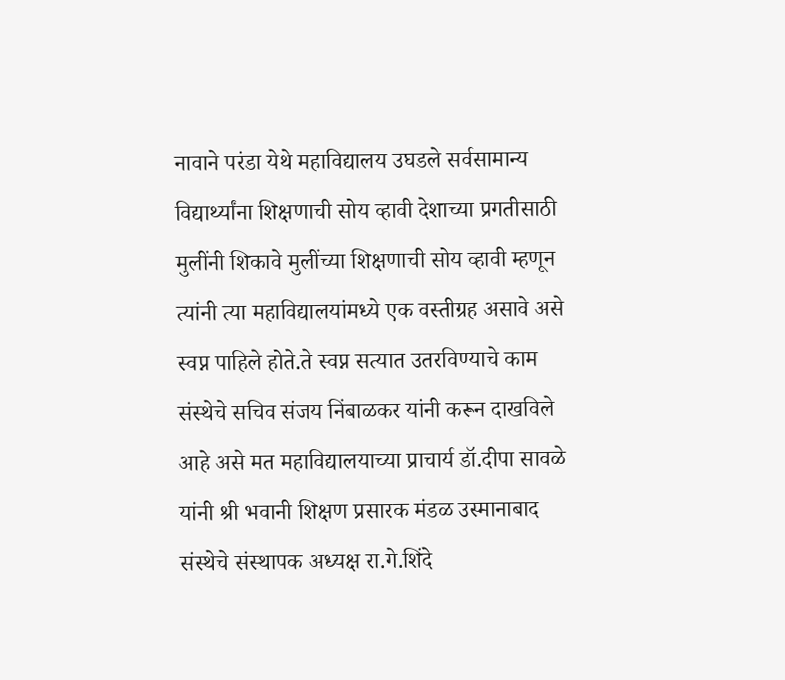नावाने परंडा येथे महाविद्यालय उघडले सर्वसामान्य विद्यार्थ्यांना शिक्षणाची सोय व्हावी देशाच्या प्रगतीसाठी मुलींनी शिकावे मुलींच्या शिक्षणाची सोय व्हावी म्हणून त्यांनी त्या महाविद्यालयांमध्ये एक वस्तीग्रह असावे असे स्वप्न पाहिले होते.ते स्वप्न सत्यात उतरविण्याचे काम संस्थेचे सचिव संजय निंबाळकर यांनी करून दाखविले आहे असे मत महाविद्यालयाच्या प्राचार्य डॉ.दीपा सावळे यांनी श्री भवानी शिक्षण प्रसारक मंडळ उस्मानाबाद संस्थेचे संस्थापक अध्यक्ष रा.गे.शिंदे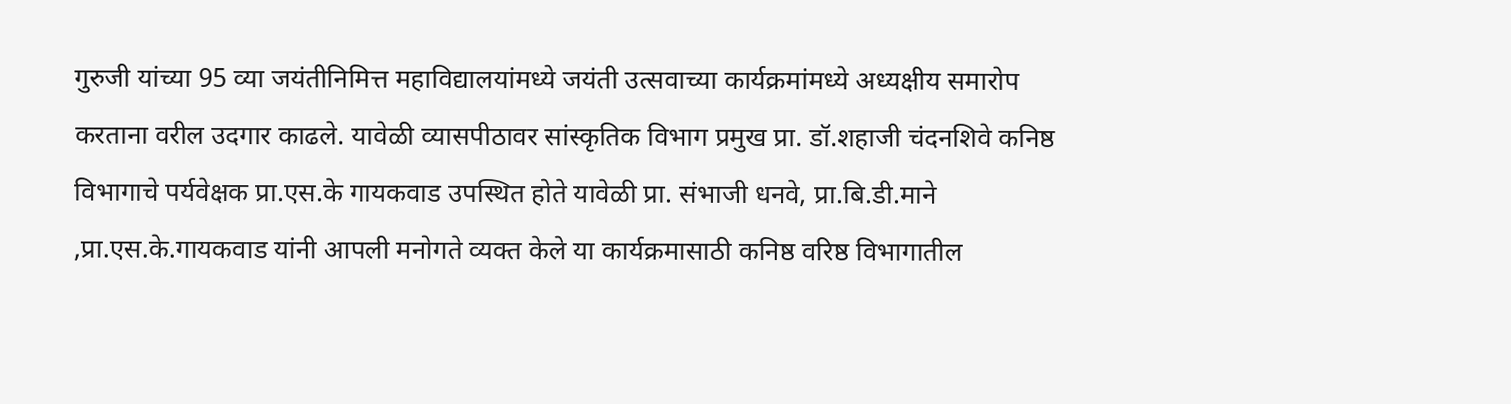गुरुजी यांच्या 95 व्या जयंतीनिमित्त महाविद्यालयांमध्ये जयंती उत्सवाच्या कार्यक्रमांमध्ये अध्यक्षीय समारोप करताना वरील उदगार काढले. यावेळी व्यासपीठावर सांस्कृतिक विभाग प्रमुख प्रा. डॉ.शहाजी चंदनशिवे कनिष्ठ विभागाचे पर्यवेक्षक प्रा.एस.के गायकवाड उपस्थित होते यावेळी प्रा. संभाजी धनवे, प्रा.बि.डी.माने ,प्रा.एस.के.गायकवाड यांनी आपली मनोगते व्यक्त केले या कार्यक्रमासाठी कनिष्ठ वरिष्ठ विभागातील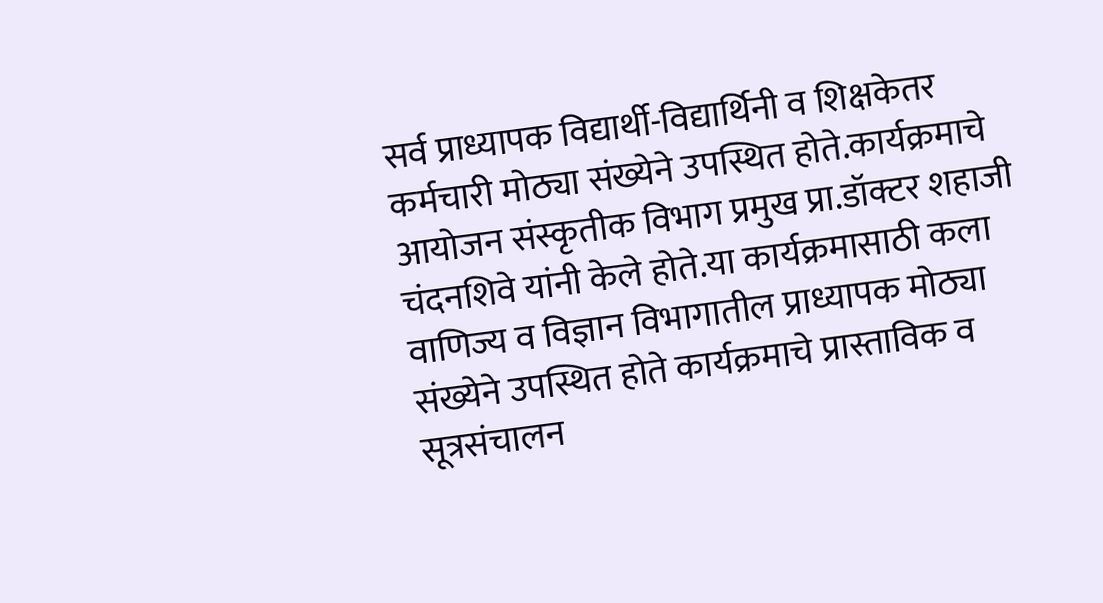सर्व प्राध्यापक विद्यार्थी-विद्यार्थिनी व शिक्षकेतर कर्मचारी मोठ्या संख्येने उपस्थित होते.कार्यक्रमाचे आयोजन संस्कृतीक विभाग प्रमुख प्रा.डॉक्टर शहाजी चंदनशिवे यांनी केले होते.या कार्यक्रमासाठी कला वाणिज्य व विज्ञान विभागातील प्राध्यापक मोठ्या संख्येने उपस्थित होते कार्यक्रमाचे प्रास्ताविक व सूत्रसंचालन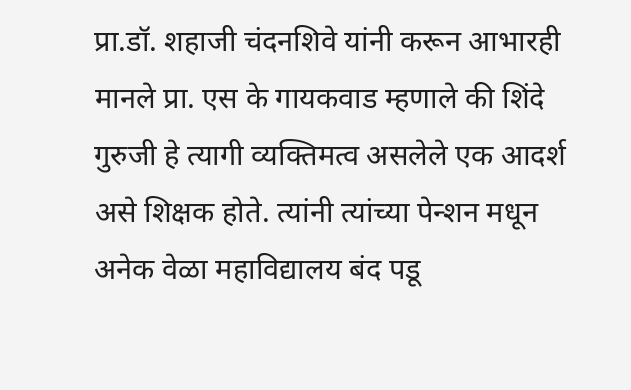प्रा.डॉ. शहाजी चंदनशिवे यांनी करून आभारही मानले प्रा. एस के गायकवाड म्हणाले की शिंदे गुरुजी हे त्यागी व्यक्तिमत्व असलेले एक आदर्श असे शिक्षक होते. त्यांनी त्यांच्या पेन्शन मधून अनेक वेळा महाविद्यालय बंद पडू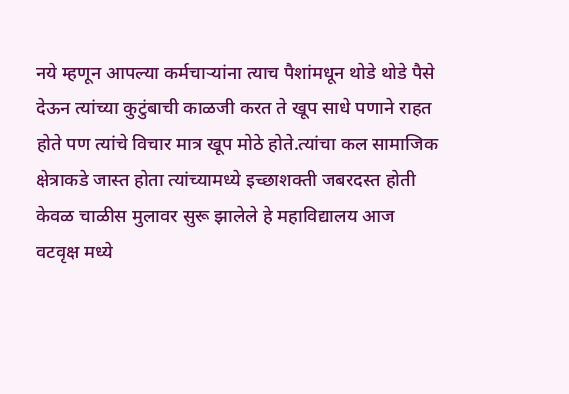नये म्हणून आपल्या कर्मचाऱ्यांना त्याच पैशांमधून थोडे थोडे पैसे देऊन त्यांच्या कुटुंबाची काळजी करत ते खूप साधे पणाने राहत होते पण त्यांचे विचार मात्र खूप मोठे होते.त्यांचा कल सामाजिक क्षेत्राकडे जास्त होता त्यांच्यामध्ये इच्छाशक्ती जबरदस्त होती केवळ चाळीस मुलावर सुरू झालेले हे महाविद्यालय आज वटवृक्ष मध्ये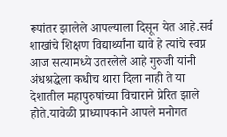रूपांतर झालेले आपल्याला दिसून येत आहे.सर्व शाखांचे शिक्षण विद्यार्थ्यांना द्यावे हे त्यांचे स्वप्न आज सत्यामध्ये उतरलेले आहे गुरुजी यांनी अंधश्रद्धेला कधीच थारा दिला नाही ते या देशातील महापुरुषांच्या विचाराने प्रेरित झाले होते.यावेळी प्राध्यापकाने आपले मनोगत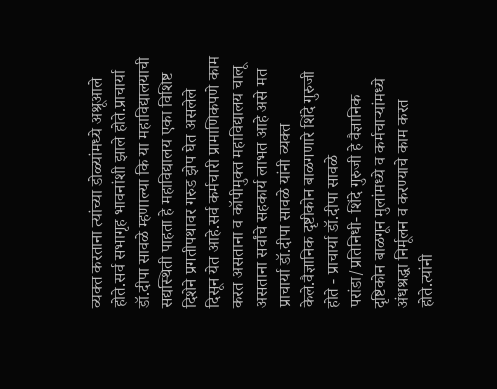व्यक्त करताना त्यांच्या डोळ्यांमध्ये अश्रूआले होते.सर्व सभागृह भावनांशी झाले होते.प्राचार्या डॉ.दीपा सावळे म्हणाल्या कि या महाविद्यालयाची सद्यस्थिती पाहता हे महाविद्यालय एका विशिष्ट दिशेने प्रगतीपथावर गरुड झेप घेत असलेले दिसून येत आहे.सर्व कर्मचारी प्रामाणिकपणे काम करत असताना व कॉपीमुक्त महाविद्यालय चालू असताना सर्वांचे सहकार्य लाभत आहे असे मत प्राचार्या डॉ.दीपा सावळे यांनी व्यक्त केले.वैज्ञानिक दृष्टीकोन बाळगणारे शिंदे गुरुजी होते - प्राचार्या डॉ.दीपा सावळे
परांडा/प्रतिनिधी- शिंदे गुरुजी हे वैज्ञानिक दृष्टिकोन बाळगून मुलांमध्ये व कर्मचाऱ्यांमध्ये अंधश्रद्धा निर्मूलन व करण्याचे काम करत होते.त्यांनी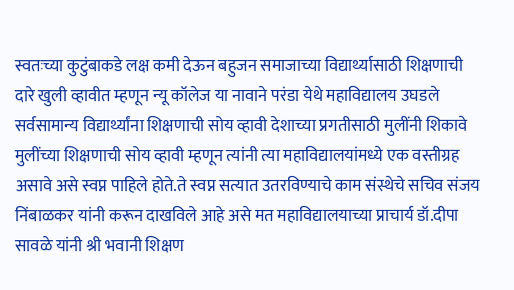स्वतःच्या कुटुंबाकडे लक्ष कमी देऊन बहुजन समाजाच्या विद्यार्थ्यासाठी शिक्षणाची दारे खुली व्हावीत म्हणून न्यू कॉलेज या नावाने परंडा येथे महाविद्यालय उघडले सर्वसामान्य विद्यार्थ्यांना शिक्षणाची सोय व्हावी देशाच्या प्रगतीसाठी मुलींनी शिकावे मुलींच्या शिक्षणाची सोय व्हावी म्हणून त्यांनी त्या महाविद्यालयांमध्ये एक वस्तीग्रह असावे असे स्वप्न पाहिले होते.ते स्वप्न सत्यात उतरविण्याचे काम संस्थेचे सचिव संजय निंबाळकर यांनी करून दाखविले आहे असे मत महाविद्यालयाच्या प्राचार्य डॉ.दीपा सावळे यांनी श्री भवानी शिक्षण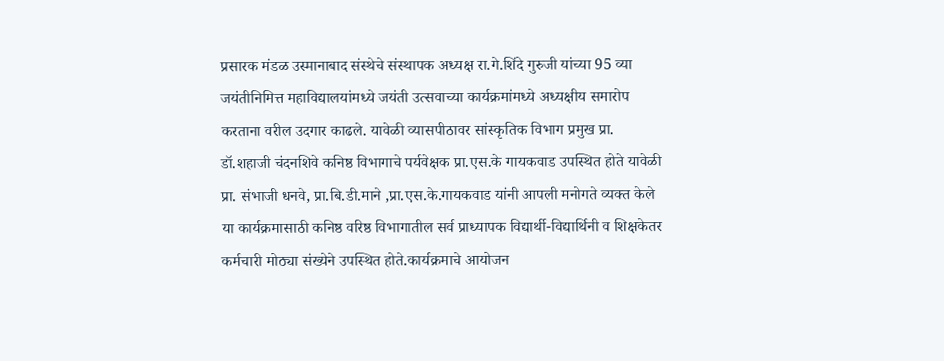प्रसारक मंडळ उस्मानाबाद संस्थेचे संस्थापक अध्यक्ष रा.गे.शिंदे गुरुजी यांच्या 95 व्या जयंतीनिमित्त महाविद्यालयांमध्ये जयंती उत्सवाच्या कार्यक्रमांमध्ये अध्यक्षीय समारोप करताना वरील उदगार काढले. यावेळी व्यासपीठावर सांस्कृतिक विभाग प्रमुख प्रा. डॉ.शहाजी चंदनशिवे कनिष्ठ विभागाचे पर्यवेक्षक प्रा.एस.के गायकवाड उपस्थित होते यावेळी प्रा. संभाजी धनवे, प्रा.बि.डी.माने ,प्रा.एस.के.गायकवाड यांनी आपली मनोगते व्यक्त केले या कार्यक्रमासाठी कनिष्ठ वरिष्ठ विभागातील सर्व प्राध्यापक विद्यार्थी-विद्यार्थिनी व शिक्षकेतर कर्मचारी मोठ्या संख्येने उपस्थित होते.कार्यक्रमाचे आयोजन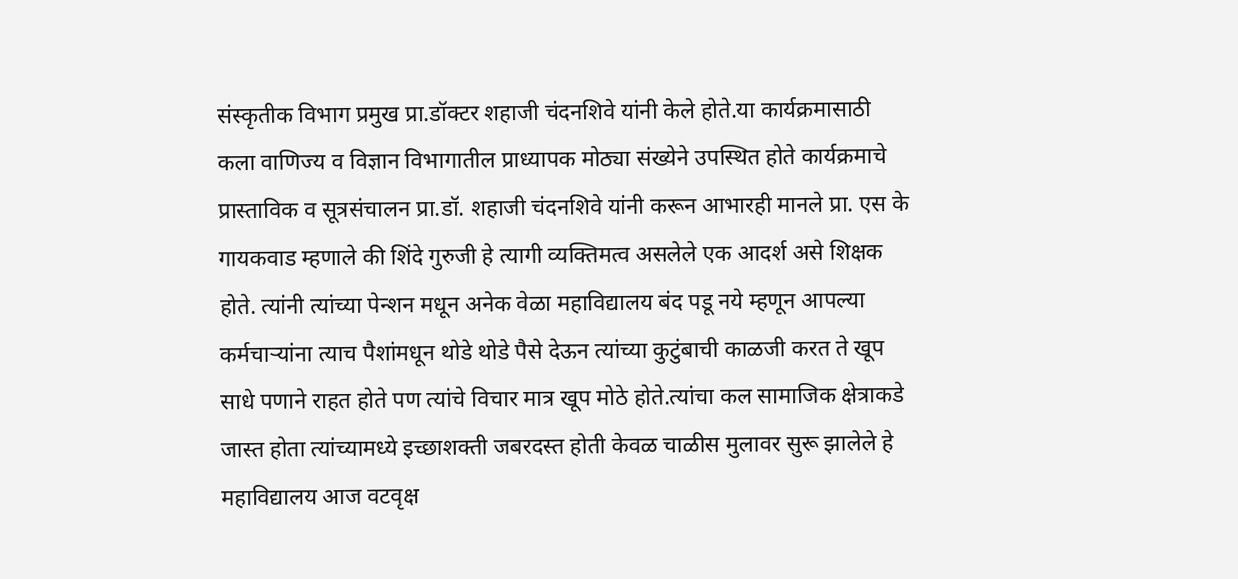संस्कृतीक विभाग प्रमुख प्रा.डॉक्टर शहाजी चंदनशिवे यांनी केले होते.या कार्यक्रमासाठी कला वाणिज्य व विज्ञान विभागातील प्राध्यापक मोठ्या संख्येने उपस्थित होते कार्यक्रमाचे प्रास्ताविक व सूत्रसंचालन प्रा.डॉ. शहाजी चंदनशिवे यांनी करून आभारही मानले प्रा. एस के गायकवाड म्हणाले की शिंदे गुरुजी हे त्यागी व्यक्तिमत्व असलेले एक आदर्श असे शिक्षक होते. त्यांनी त्यांच्या पेन्शन मधून अनेक वेळा महाविद्यालय बंद पडू नये म्हणून आपल्या कर्मचाऱ्यांना त्याच पैशांमधून थोडे थोडे पैसे देऊन त्यांच्या कुटुंबाची काळजी करत ते खूप साधे पणाने राहत होते पण त्यांचे विचार मात्र खूप मोठे होते.त्यांचा कल सामाजिक क्षेत्राकडे जास्त होता त्यांच्यामध्ये इच्छाशक्ती जबरदस्त होती केवळ चाळीस मुलावर सुरू झालेले हे महाविद्यालय आज वटवृक्ष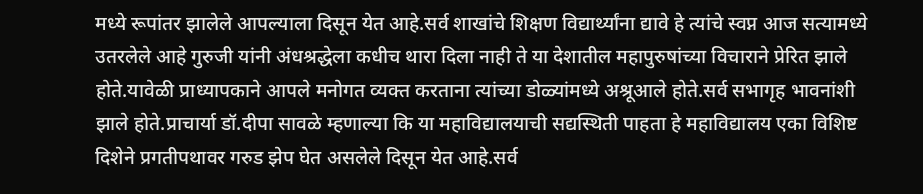मध्ये रूपांतर झालेले आपल्याला दिसून येत आहे.सर्व शाखांचे शिक्षण विद्यार्थ्यांना द्यावे हे त्यांचे स्वप्न आज सत्यामध्ये उतरलेले आहे गुरुजी यांनी अंधश्रद्धेला कधीच थारा दिला नाही ते या देशातील महापुरुषांच्या विचाराने प्रेरित झाले होते.यावेळी प्राध्यापकाने आपले मनोगत व्यक्त करताना त्यांच्या डोळ्यांमध्ये अश्रूआले होते.सर्व सभागृह भावनांशी झाले होते.प्राचार्या डॉ.दीपा सावळे म्हणाल्या कि या महाविद्यालयाची सद्यस्थिती पाहता हे महाविद्यालय एका विशिष्ट दिशेने प्रगतीपथावर गरुड झेप घेत असलेले दिसून येत आहे.सर्व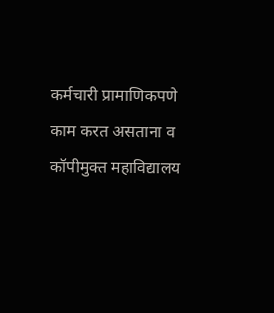कर्मचारी प्रामाणिकपणे काम करत असताना व कॉपीमुक्त महाविद्यालय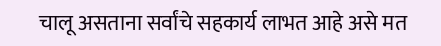चालू असताना सर्वांचे सहकार्य लाभत आहे असे मत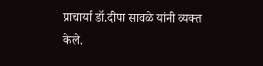प्राचार्या डॉ.दीपा सावळे यांनी व्यक्त केले.